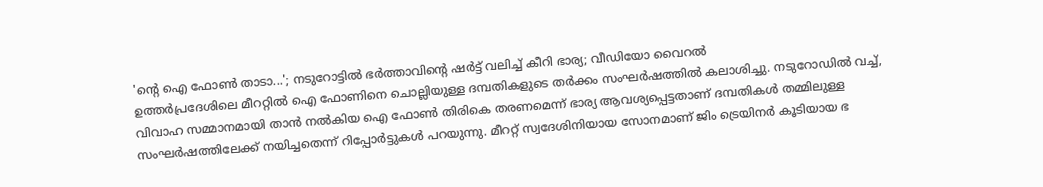'ന്റെ ഐ ഫോൺ താടാ...'; നടുറോട്ടിൽ ഭർത്താവിന്റെ ഷർട്ട് വലിച്ച് കീറി ഭാര്യ; വീഡിയോ വൈറൽ
ഉത്തർപ്രദേശിലെ മീററ്റിൽ ഐ ഫോണിനെ ചൊല്ലിയുള്ള ദമ്പതികളുടെ തർക്കം സംഘർഷത്തിൽ കലാശിച്ചു. നടുറോഡിൽ വച്ച്, വിവാഹ സമ്മാനമായി താൻ നൽകിയ ഐ ഫോൺ തിരികെ തരണമെന്ന് ഭാര്യ ആവശ്യപ്പെട്ടതാണ് ദമ്പതികൾ തമ്മിലുള്ള സംഘർഷത്തിലേക്ക് നയിച്ചതെന്ന് റിപ്പോർട്ടുകൾ പറയുന്നു. മീററ്റ് സ്വദേശിനിയായ സോനമാണ് ജിം ട്രെയിനർ കൂടിയായ ഭ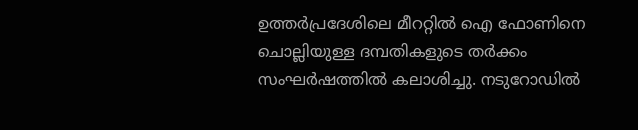ഉത്തർപ്രദേശിലെ മീററ്റിൽ ഐ ഫോണിനെ ചൊല്ലിയുള്ള ദമ്പതികളുടെ തർക്കം സംഘർഷത്തിൽ കലാശിച്ചു. നടുറോഡിൽ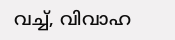വച്ച്, വിവാഹ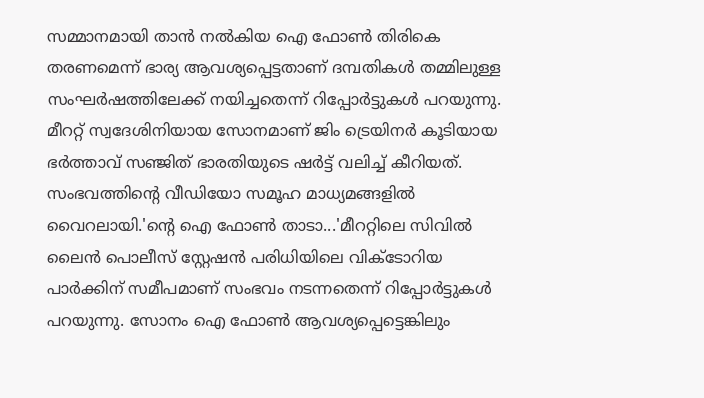സമ്മാനമായി താൻ നൽകിയ ഐ ഫോൺ തിരികെ തരണമെന്ന് ഭാര്യ ആവശ്യപ്പെട്ടതാണ് ദമ്പതികൾ തമ്മിലുള്ള സംഘർഷത്തിലേക്ക് നയിച്ചതെന്ന് റിപ്പോർട്ടുകൾ പറയുന്നു. മീററ്റ് സ്വദേശിനിയായ സോനമാണ് ജിം ട്രെയിനർ കൂടിയായ ഭർത്താവ് സഞ്ജിത് ഭാരതിയുടെ ഷർട്ട് വലിച്ച് കീറിയത്. സംഭവത്തിന്‍റെ വീഡിയോ സമൂഹ മാധ്യമങ്ങളിൽ വൈറലായി.'ന്‍റെ ഐ ഫോൺ താടാ...'മീററ്റിലെ സിവിൽ ലൈൻ പൊലീസ് സ്റ്റേഷൻ പരിധിയിലെ വിക്ടോറിയ പാർക്കിന് സമീപമാണ് സംഭവം നടന്നതെന്ന് റിപ്പോർട്ടുകൾ പറയുന്നു. സോനം ഐ ഫോൺ ആവശ്യപ്പെട്ടെങ്കിലും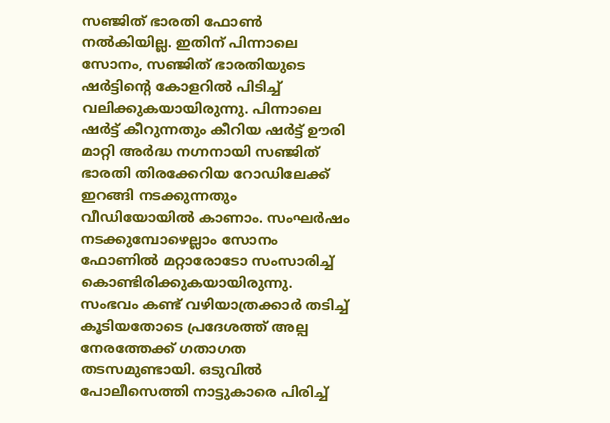സ‍ഞ്ജിത് ഭാരതി ഫോൺ നൽകിയില്ല. ഇതിന് പിന്നാലെ സോനം, സ‌ഞ്ജിത് ഭാരതിയുടെ ഷർട്ടിന്‍റെ കോളറിൽ പിടിച്ച് വലിക്കുകയായിരുന്നു. പിന്നാലെ ഷർട്ട് കീറുന്നതും കീറിയ ഷർട്ട് ഊരി മാറ്റി അർദ്ധ നഗ്നനായി സഞ്ജിത് ഭാരതി തിരക്കേറിയ റോഡിലേക്ക് ഇറങ്ങി നടക്കുന്നതും വീഡിയോയിൽ കാണാം. സംഘർഷം നടക്കുമ്പോഴെല്ലാം സോനം ഫോണിൽ മറ്റാരോടോ സംസാരിച്ച് കൊണ്ടിരിക്കുകയായിരുന്നു. സംഭവം കണ്ട് വഴിയാത്രക്കാർ തടിച്ച് കൂടിയതോടെ പ്രദേശത്ത് അല്പ നേരത്തേക്ക് ഗതാഗത തടസമുണ്ടായി. ഒടുവിൽ പോലീസെത്തി നാട്ടുകാരെ പിരിച്ച്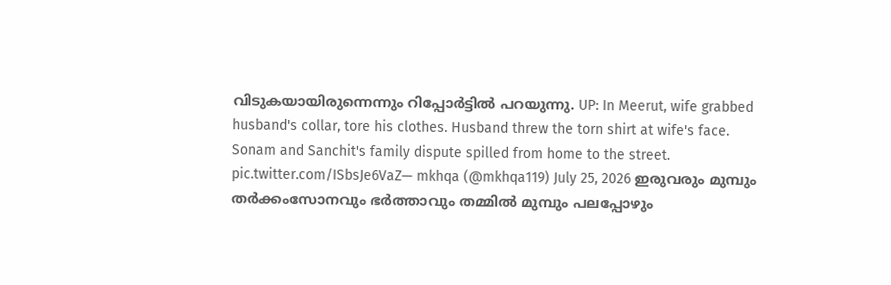വിടുകയായിരുന്നെന്നും റിപ്പോർട്ടിൽ പറയുന്നു. UP: In Meerut, wife grabbed husband's collar, tore his clothes. Husband threw the torn shirt at wife's face. Sonam and Sanchit's family dispute spilled from home to the street. pic.twitter.com/ISbsJe6VaZ— mkhqa (@mkhqa119) July 25, 2026 ഇരുവരും മുമ്പും തർക്കംസോനവും ഭ‍ർത്താവും തമ്മിൽ മുമ്പും പലപ്പോഴും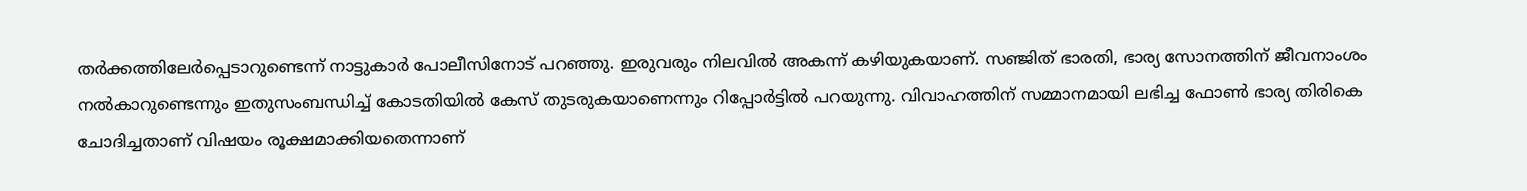തർക്കത്തിലേർപ്പെടാറുണ്ടെന്ന് നാട്ടുകാർ പോലീസിനോട് പറഞ്ഞു. ഇരുവരും നിലവിൽ അകന്ന് കഴിയുകയാണ്. സഞ്ജിത് ഭാരതി, ഭാര്യ സോനത്തിന് ജീവനാംശം നൽകാറുണ്ടെന്നും ഇതുസംബന്ധിച്ച് കോടതിയിൽ കേസ് തുടരുകയാണെന്നും റിപ്പോർട്ടിൽ പറയുന്നു. വിവാഹത്തിന് സമ്മാനമായി ലഭിച്ച ഫോൺ ഭാര്യ തിരികെ ചോദിച്ചതാണ് വിഷയം രൂക്ഷമാക്കിയതെന്നാണ്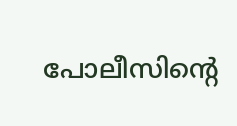പോലീസിന്‍റെ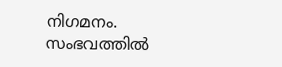നിഗമനം. സംഭവത്തിൽ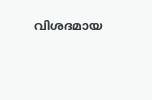വിശദമായ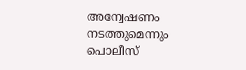അന്വേഷണം നടത്തുമെന്നും പൊലീസ്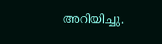അറിയിച്ചു.